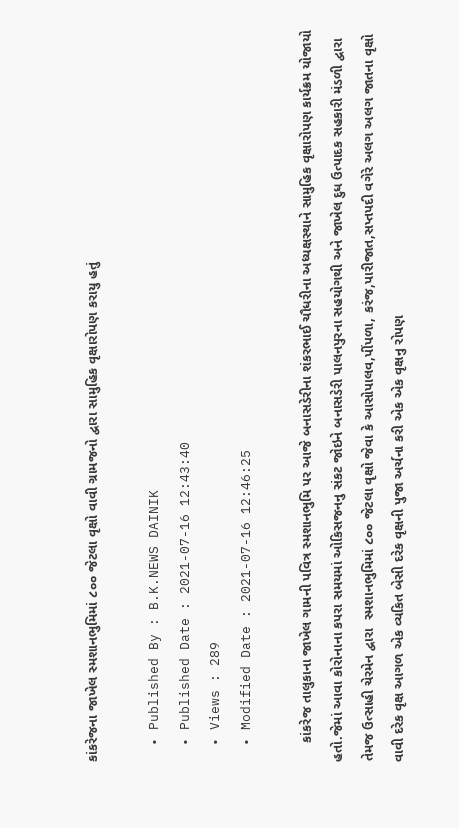કાંકરેજના જાખેલ સ્મશાનભુમિમાં ૮૦૦ જેટલા વૃક્ષો વાવી ગ્રામજનો દ્વારા સામુહિક વૃક્ષારોપણ કરાયુ હતું

  • Published By : B.K.NEWS DAINIK
  • Published Date : 2021-07-16 12:43:40
  • Views : 289
  • Modified Date : 2021-07-16 12:46:25

     કાંકરેજ તાલુકાના જાખેલ ગામની પવિત્ર સ્મશાનભુમિ પર આજે બનાસડેરીના શંકરભાઈ ચૌધરીના અધ્યક્ષસ્થાને સામુહિક વૃક્ષારોપણ કાર્યક્રમ યોજાયો હતો.જેમાં આવા કોરોનાના કપરા સમયમાં ઓકિસજનનુ સંકટ જોઇને બનાસડેરી પાલનપુરના સહયોગથી અને જાખેલ દુધ ઉત્પાદક સહકારી મંડળી દ્વારા   તેમજ ઉત્સાહી ચેરમેન દ્વારા  સ્મશાનભુમિમાં ૮૦૦ જેટલા વૃક્ષો જેવા કે આસોપાલવ,પીંપળા, કરંજ,પારીજાત,સપ્તપદી વગેરે અલગ અલગ જાતના વૃક્ષો વાવી દરેક વૃક્ષ આગળ એક વ્યકિત બેસી દરેક વૃક્ષની પુજા અર્ચના કરી એક એક વૃક્ષનુ રોપણ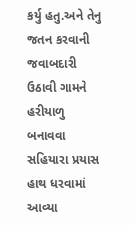કર્યુ હતુ.અને તેનુ જતન કરવાની જવાબદારી ઉઠાવી ગામને હરીયાળુ બનાવવા સહિયારા પ્રયાસ હાથ ધરવામાં આવ્યા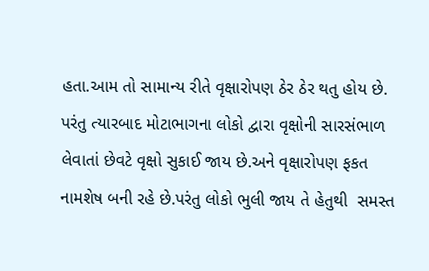હતા.આમ તો સામાન્ય રીતે વૃક્ષારોપણ ઠેર ઠેર થતુ હોય છે. પરંતુ ત્યારબાદ મોટાભાગના લોકો દ્વારા વૃક્ષોની સારસંભાળ લેવાતાં છેવટે વૃક્ષો સુકાઈ જાય છે.અને વૃક્ષારોપણ ફકત નામશેષ બની રહે છે.પરંતુ લોકો ભુલી જાય તે હેતુથી  સમસ્ત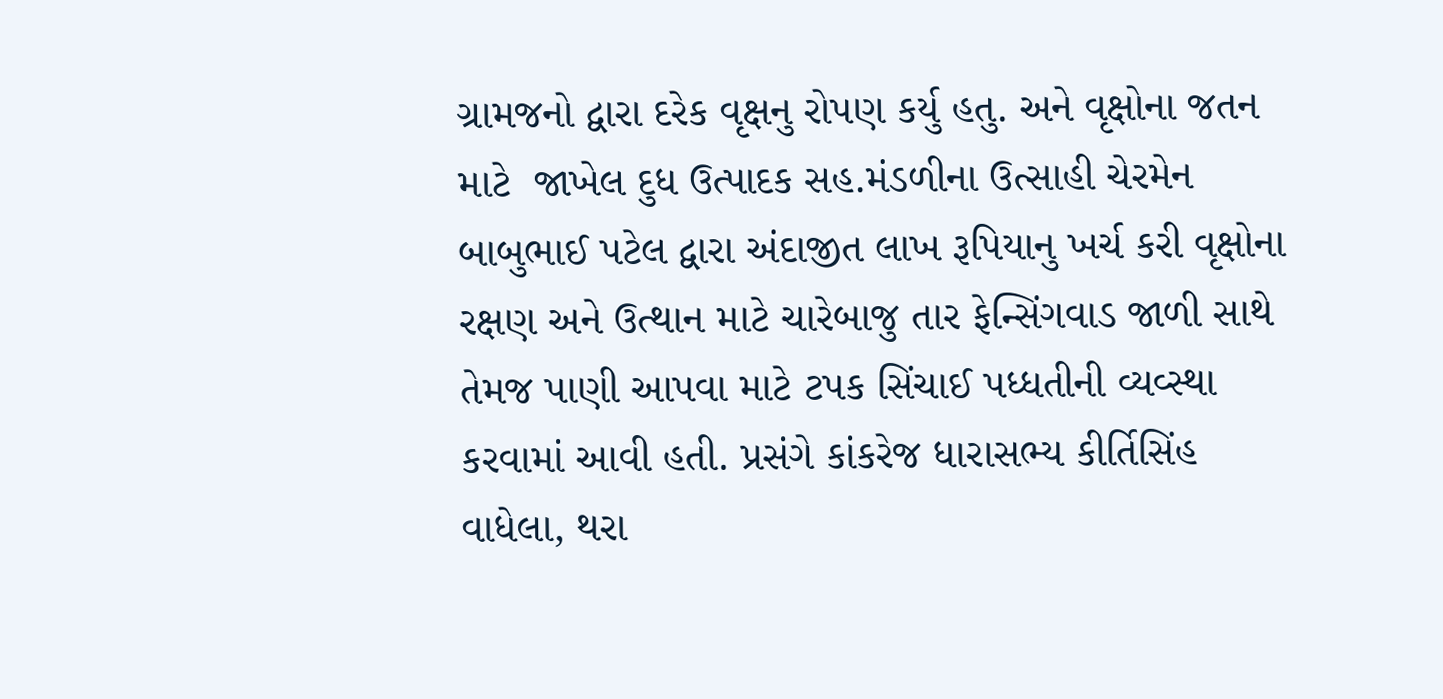ગ્રામજનો દ્વારા દરેક વૃક્ષનુ રોપણ કર્યુ હતુ. અને વૃક્ષોના જતન માટે  જાખેલ દુધ ઉત્પાદક સહ.મંડળીના ઉત્સાહી ચેરમેન બાબુભાઈ પટેલ દ્વારા અંદાજીત લાખ રૂપિયાનુ ખર્ચ કરી વૃક્ષોના રક્ષણ અને ઉત્થાન માટે ચારેબાજુ તાર ફેન્સિંગવાડ જાળી સાથે તેમજ પાણી આપવા માટે ટપક સિંચાઈ પધ્ધતીની વ્યવ્સ્થા કરવામાં આવી હતી. પ્રસંગે કાંકરેજ ધારાસભ્ય કીર્તિસિંહ  વાધેલા, થરા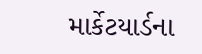માર્કેટયાર્ડના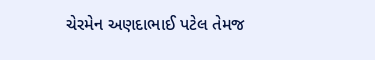ચેરમેન અણદાભાઈ પટેલ તેમજ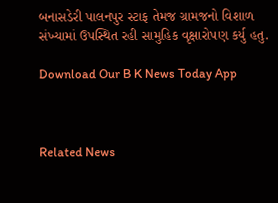બનાસડેરી પાલનપુર સ્ટાફ તેમજ ગ્રામજનો વિશાળ સંખ્યામાં ઉપસ્થિત રહી સામુહિક વૃક્ષારોપણ કર્યુ હતુ.

Download Our B K News Today App



Related News